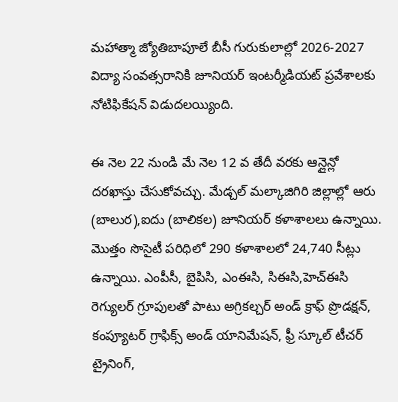మహాత్మా జ్యోతిబాపూలే బీసీ గురుకులాల్లో 2026-2027 విద్యా సంవత్సరానికి జూనియర్ ఇంటర్మీడియట్ ప్రవేశాలకు నోటిఫికేషన్ విడుదలయ్యింది.

ఈ నెల 22 నుండి మే నెల 12 వ తేదీ వరకు ఆన్లైన్లో దరఖాస్తు చేసుకోవచ్చు. మేడ్చల్ మల్కాజిగిరి జిల్లాల్లో ఆరు (బాలుర),ఐదు (బాలికల) జూనియర్ కళాశాలలు ఉన్నాయి. మొత్తం సొసైటీ పరిధిలో 290 కళాశాలలో 24,740 సీట్లు ఉన్నాయి. ఎంపీసీ, బైపిసి, ఎంఈసి, సిఈసి,హెచ్ఈసి రెగ్యులర్ గ్రూపులతో పాటు అగ్రికల్చర్ అండ్ క్రాఫ్ ప్రొడక్షన్, కంప్యూటర్ గ్రాఫిక్స్ అండ్ యానిమేషన్, ఫ్రీ స్కూల్ టీచర్ ట్రైనింగ్,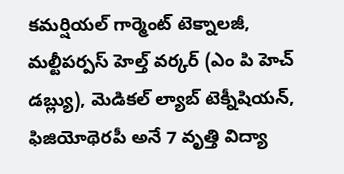కమర్షియల్ గార్మెంట్ టెక్నాలజీ, మల్టీపర్పస్ హెల్త్ వర్కర్ (ఎం పి హెచ్ డబ్ల్యు), మెడికల్ ల్యాబ్ టెక్నీషియన్, ఫిజియోథెరపీ అనే 7 వృత్తి విద్యా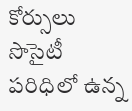కోర్సులు సొసైటీ పరిధిలో ఉన్న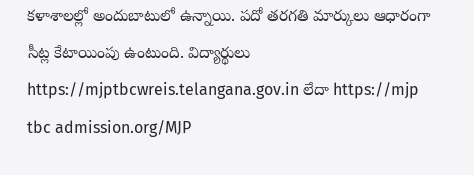కళాశాలల్లో అందుబాటులో ఉన్నాయి. పదో తరగతి మార్కులు ఆధారంగా సీట్ల కేటాయింపు ఉంటుంది. విద్యార్థులు https://mjptbcwreis.telangana.gov.in లేదా https://mjp tbc admission.org/MJP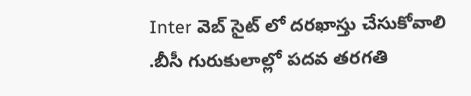Inter వెబ్ సైట్ లో దరఖాస్తు చేసుకోవాలి .బీసీ గురుకులాల్లో పదవ తరగతి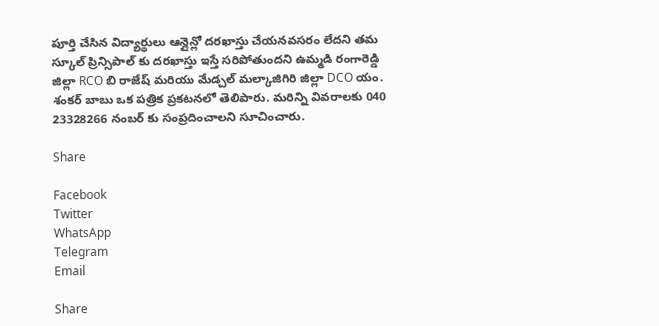పూర్తి చేసిన విద్యార్థులు ఆన్లైన్లో దరఖాస్తు చేయనవసరం లేదని తమ స్కూల్ ప్రిన్సిపాల్ కు దరఖాస్తు ఇస్తే సరిపోతుందని ఉమ్మడి రంగారెడ్డి జిల్లా RCO బి రాజేష్ మరియు మేడ్చల్ మల్కాజిగిరి జిల్లా DCO యం. శంకర్ బాబు ఒక పత్రిక ప్రకటనలో తెలిపారు. మరిన్ని వివరాలకు 040 23328266 నంబర్ కు సంప్రదించాలని సూచించారు.

Share

Facebook
Twitter
WhatsApp
Telegram
Email

Share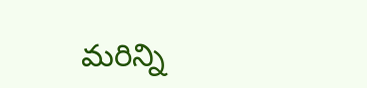మరిన్ని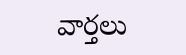వార్తలు